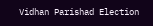Vidhan Parishad Election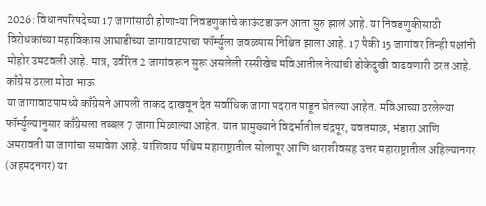2026: विधानपरिषदेच्या 17 जागांसाठी होणाऱ्या निवडणुकांचे काऊंटडाऊन आता सुरु झालं आहे. या निवडणुकीसाठी विरोधकांच्या महाविकास आघाडीच्या जागावाटपाचा फॉर्म्युला जवळपास निश्चित झाला आहे. 17 पैकी 15 जागांवर तिन्ही पक्षांनी मोहोर उमटवली आहे. मात्र, उर्वरित 2 जागांवरून सुरू असलेली रस्सीखेच मविआतील नेत्यांची डोकेदुखी वाढवणारी ठरत आहे.
काँग्रेस ठरला मोठा भाऊ
या जागावाटपामध्ये काँग्रेसने आपली ताकद दाखवून देत सर्वाधिक जागा पदरात पाडून घेतल्या आहेत. मविआच्या ठरलेल्या फॉर्म्युल्यानुसार काँग्रेसला तब्बल 7 जागा मिळाल्या आहेत. यात प्रामुख्याने विदर्भातील चंद्रपूर, यवतमाळ, भंडारा आणि अमरावती या जागांचा समावेश आहे. याशिवाय पश्चिम महाराष्ट्रातील सोलापूर आणि धाराशीवसह उत्तर महाराष्ट्रातील अहिल्यानगर (अहमदनगर) या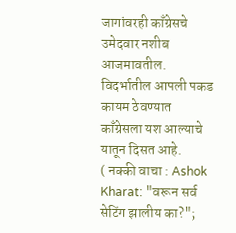जागांवरही काँग्रेसचे उमेदवार नशीब आजमावतील. विदर्भातील आपली पकड कायम ठेवण्यात काँग्रेसला यश आल्याचे यातून दिसत आहे.
( नक्की वाचा : Ashok Kharat: "वरून सर्व सेटिंग झालीय का?";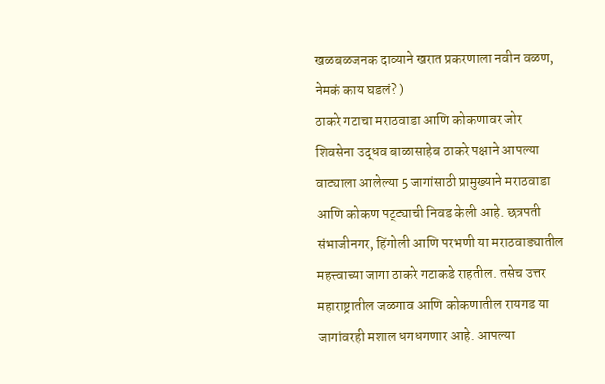खळबळजनक दाव्याने खरात प्रकरणाला नवीन वळण, नेमकं काय घडलं? )
ठाकरे गटाचा मराठवाडा आणि कोकणावर जोर
शिवसेना उद्धव बाळासाहेब ठाकरे पक्षाने आपल्या वाट्याला आलेल्या 5 जागांसाठी प्रामुख्याने मराठवाडा आणि कोकण पट्ट्याची निवड केली आहे. छत्रपती संभाजीनगर, हिंगोली आणि परभणी या मराठवाड्यातील महत्त्वाच्या जागा ठाकरे गटाकडे राहतील. तसेच उत्तर महाराष्ट्रातील जळगाव आणि कोकणातील रायगड या जागांवरही मशाल धगधगणार आहे. आपल्या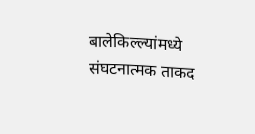बालेकिल्ल्यांमध्ये संघटनात्मक ताकद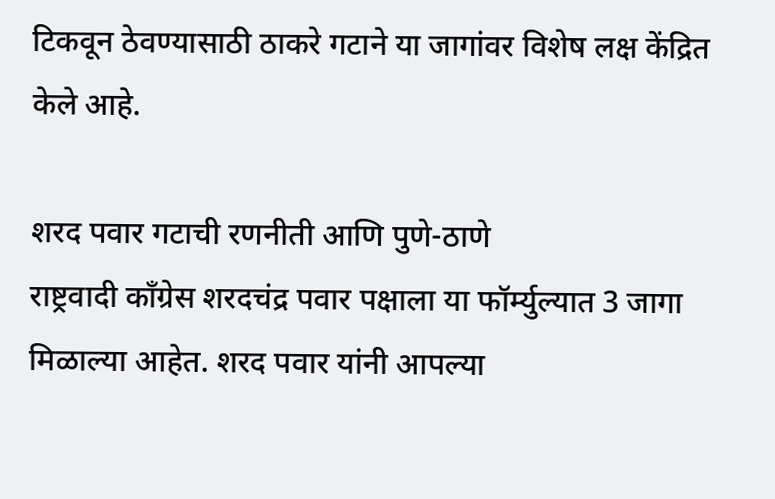टिकवून ठेवण्यासाठी ठाकरे गटाने या जागांवर विशेष लक्ष केंद्रित केले आहे.

शरद पवार गटाची रणनीती आणि पुणे-ठाणे
राष्ट्रवादी काँग्रेस शरदचंद्र पवार पक्षाला या फॉर्म्युल्यात 3 जागा मिळाल्या आहेत. शरद पवार यांनी आपल्या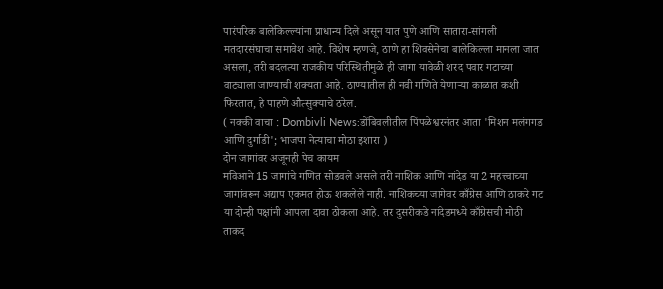पारंपरिक बालेकिल्ल्यांना प्राधान्य दिले असून यात पुणे आणि सातारा-सांगली मतदारसंघाचा समावेश आहे. विशेष म्हणजे, ठाणे हा शिवसेनेचा बालेकिल्ला मानला जात असला, तरी बदलत्या राजकीय परिस्थितीमुळे ही जागा यावेळी शरद पवार गटाच्या वाट्याला जाण्याची शक्यता आहे. ठाण्यातील ही नवी गणिते येणाऱ्या काळात कशी फिरतात, हे पाहणे औत्सुक्याचे ठरेल.
( नक्की वाचा : Dombivli News:डोंबिवलीतील पिंपळेश्वरनंतर आता 'मिशन मलंगगड आणि दुर्गाडी'; भाजपा नेत्याचा मोठा इशारा )
दोन जागांवर अजूनही पेच कायम
मविआने 15 जागांचे गणित सोडवले असले तरी नाशिक आणि नांदेड या 2 महत्त्वाच्या जागांवरून अद्याप एकमत होऊ शकलेले नाही. नाशिकच्या जागेवर काँग्रेस आणि ठाकरे गट या दोन्ही पक्षांनी आपला दावा ठोकला आहे. तर दुसरीकडे नांदेडमध्ये काँग्रेसची मोठी ताकद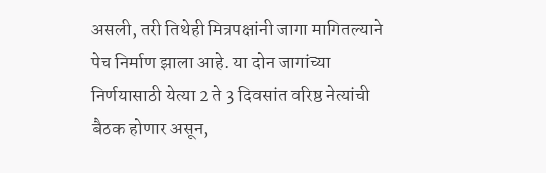असली, तरी तिथेही मित्रपक्षांनी जागा मागितल्याने पेच निर्माण झाला आहे. या दोन जागांच्या निर्णयासाठी येत्या 2 ते 3 दिवसांत वरिष्ठ नेत्यांची बैठक होणार असून,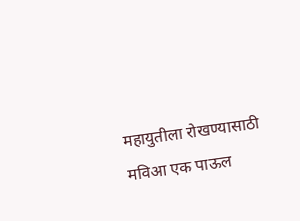महायुतीला रोखण्यासाठी मविआ एक पाऊल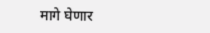मागे घेणार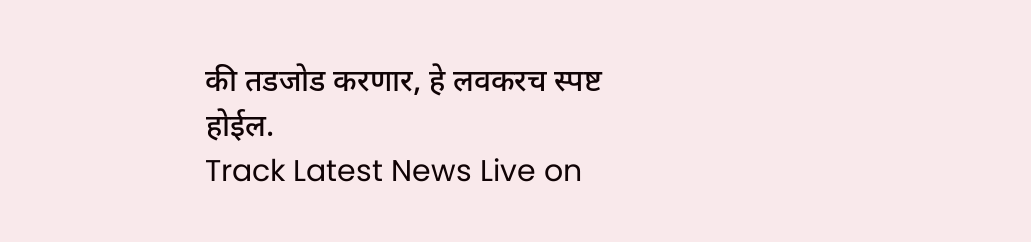की तडजोड करणार, हे लवकरच स्पष्ट होईल.
Track Latest News Live on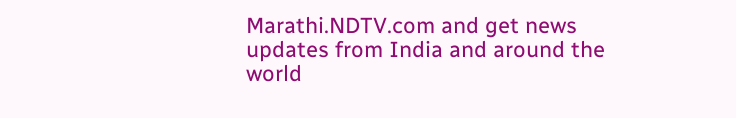Marathi.NDTV.com and get news updates from India and around the world